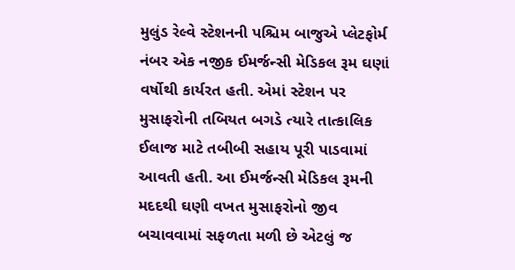મુલુંડ રેલ્વે સ્ટેશનની પશ્ચિમ બાજુએ પ્લેટફોર્મ નંબર એક નજીક ઈમર્જન્સી મેડિકલ રૂમ ઘણાં વર્ષોથી કાર્યરત હતી. એમાં સ્ટેશન પર મુસાફરોની તબિયત બગડે ત્યારે તાત્કાલિક ઈલાજ માટે તબીબી સહાય પૂરી પાડવામાં આવતી હતી. આ ઈમર્જન્સી મેડિકલ રૂમની મદદથી ઘણી વખત મુસાફરોનો જીવ બચાવવામાં સફળતા મળી છે એટલું જ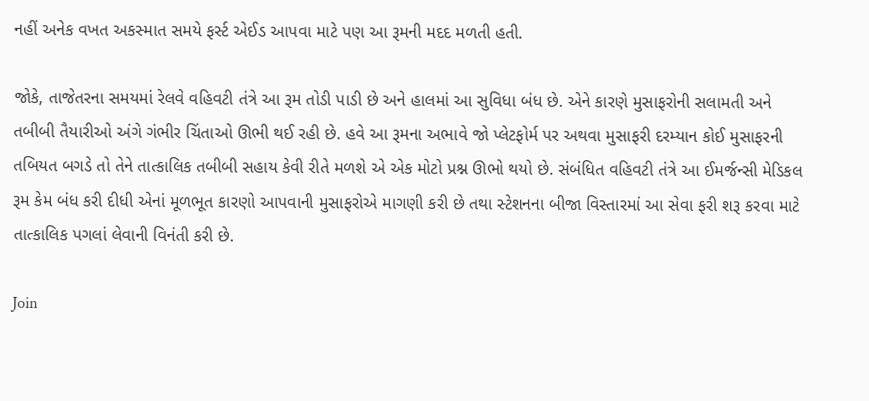નહીં અનેક વખત અકસ્માત સમયે ફર્સ્ટ એઈડ આપવા માટે પણ આ રૂમની મદદ મળતી હતી.

જોકે, તાજેતરના સમયમાં રેલવે વહિવટી તંત્રે આ રૂમ તોડી પાડી છે અને હાલમાં આ સુવિધા બંધ છે. એને કારણે મુસાફરોની સલામતી અને તબીબી તૈયારીઓ અંગે ગંભીર ચિંતાઓ ઊભી થઈ રહી છે. હવે આ રૂમના અભાવે જો પ્લેટફોર્મ પર અથવા મુસાફરી દરમ્યાન કોઈ મુસાફરની તબિયત બગડે તો તેને તાત્કાલિક તબીબી સહાય કેવી રીતે મળશે એ એક મોટો પ્રશ્ન ઊભો થયો છે. સંબંધિત વહિવટી તંત્રે આ ઈમર્જન્સી મેડિકલ રૂમ કેમ બંધ કરી દીધી એનાં મૂળભૂત કારણો આપવાની મુસાફરોએ માગણી કરી છે તથા સ્ટેશનના બીજા વિસ્તારમાં આ સેવા ફરી શરૂ કરવા માટે તાત્કાલિક પગલાં લેવાની વિનંતી કરી છે.

Join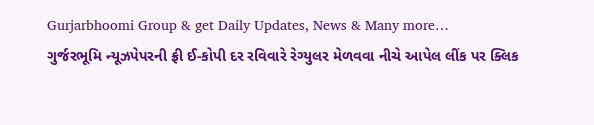Gurjarbhoomi Group & get Daily Updates, News & Many more…
ગુર્જરભૂમિ ન્યૂઝપેપરની ફ્રી ઈ-કોપી દર રવિવારે રેગ્યુલર મેળવવા નીચે આપેલ લીંક પર ક્લિક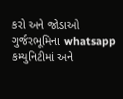કરો અને જોડાઓ ગુર્જરભૂમિના whatsapp કમ્યુનિટીમાં અને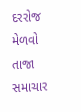દરરોજ મેળવો તાજા સમાચાર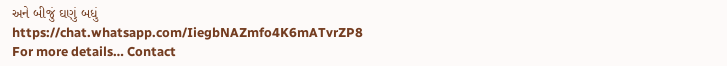અને બીજું ઘણું બધું
https://chat.whatsapp.com/IiegbNAZmfo4K6mATvrZP8
For more details… Contact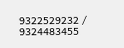9322529232 / 9324483455